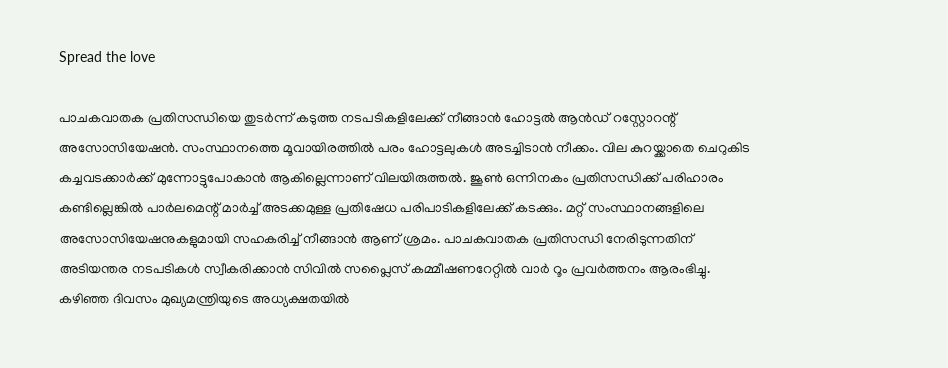Spread the love

പാചകവാതക പ്രതിസന്ധിയെ തുടർന്ന് കടുത്ത നടപടികളിലേക്ക് നീങ്ങാൻ ഹോട്ടൽ ആൻഡ് റസ്റ്റോറന്റ് അസോസിയേഷൻ. സംസ്ഥാനത്തെ മൂവായിരത്തിൽ പരം ഹോട്ടലുകൾ അടച്ചിടാൻ നീക്കം. വില കുറയ്ക്കാതെ ചെറുകിട കച്ചവടക്കാർക്ക് മുന്നോട്ടുപോകാൻ ആകില്ലെന്നാണ് വിലയിരുത്തൽ. ജൂൺ ഒന്നിനകം പ്രതിസന്ധിക്ക് പരിഹാരം കണ്ടില്ലെങ്കിൽ പാർലമെന്റ് മാർച്ച് അടക്കമുള്ള പ്രതിഷേധ പരിപാടികളിലേക്ക് കടക്കും. മറ്റ് സംസ്ഥാനങ്ങളിലെ അസോസിയേഷനുകളുമായി സഹകരിച്ച് നീങ്ങാൻ ആണ് ശ്രമം. പാചകവാതക പ്രതിസന്ധി നേരിടുന്നതിന് അടിയന്തര നടപടികള്‍ സ്വീകരിക്കാന്‍ സിവില്‍ സപ്ലൈസ് കമ്മീഷണറേറ്റില്‍ വാര്‍ റൂം പ്രവര്‍ത്തനം ആരംഭിച്ചു. കഴിഞ്ഞ ദിവസം മുഖ്യമന്ത്രിയുടെ അധ്യക്ഷതയില്‍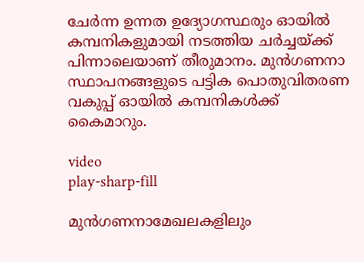ചേര്‍ന്ന ഉന്നത ഉദ്യോഗസ്ഥരും ഓയില്‍ കമ്പനികളുമായി നടത്തിയ ചര്‍ച്ചയ്ക്ക് പിന്നാലെയാണ് തീരുമാനം. മുന്‍ഗണനാ സ്ഥാപനങ്ങളുടെ പട്ടിക പൊതുവിതരണ വകുപ്പ് ഓയില്‍ കമ്പനികള്‍ക്ക് കൈമാറും.

video
play-sharp-fill

മുൻഗണനാമേഖലകളിലും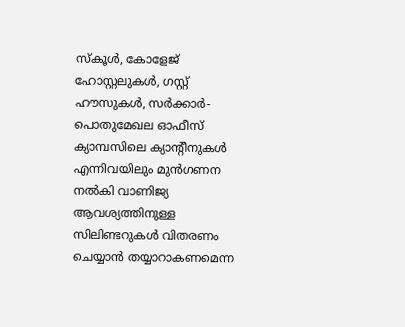സ്കൂൾ, കോളേജ് ഹോസ്റ്റലുകൾ, ഗസ്റ്റ് ഹൗസുകൾ, സർക്കാർ- പൊതുമേഖല ഓഫീസ് ക്യാമ്പസിലെ ക്യാന്റീനുകൾ എന്നിവയിലും മുൻഗണന നൽകി വാണിജ്യ ആവശ്യത്തിനുള്ള സിലിണ്ടറുകൾ വിതരണം ചെയ്യാൻ തയ്യാറാകണമെന്ന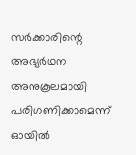സർക്കാരിന്റെ അഭ്യർഥന അനുകൂലമായി പരിഗണിക്കാമെന്ന് ഓയിൽ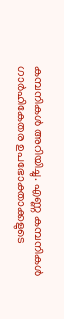കമ്പനികൾ അറിയിച്ചു. എണ്ണ കമ്പനികൾ ഗാർഹികേതര ഉപഭോക്താക്കളുടെ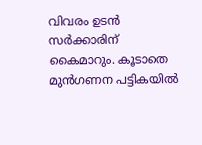വിവരം ഉടൻ സർക്കാരിന്‌ കൈമാറും. കൂടാതെ മുൻഗണന പട്ടികയിൽ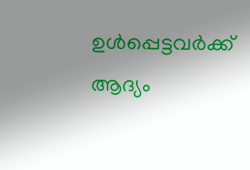ഉൾപ്പെട്ടവർക്ക് ആദ്യം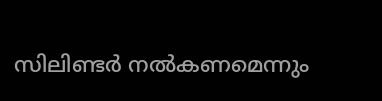സിലിണ്ടർ നൽകണമെന്നും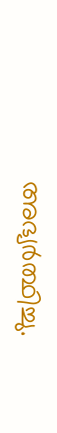അഭ്യർത്ഥിച്ചു.